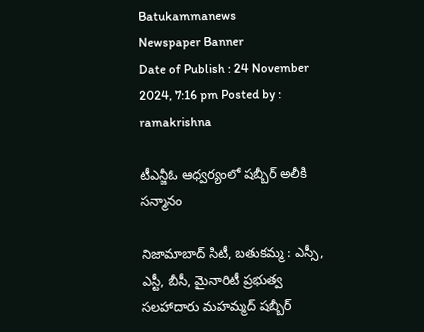Batukammanews
Newspaper Banner
Date of Publish : 24 November 2024, 7:16 pm Posted by : ramakrishna

టీఎన్జీఓ ఆధ్వర్యంలో షబ్బీర్ అలీకి సన్మానం

నిజామాబాద్ సిటీ, బతుకమ్మ : ఎస్సీ, ఎస్టీ, బీసీ, మైనారిటీ ప్రభుత్వ సలహాదారు మహమ్మద్ షబ్బీర్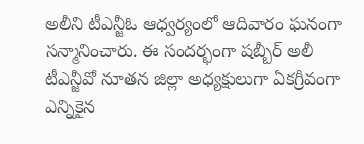అలీని టీఎన్జీఓ ఆధ్వర్యంలో ఆదివారం ఘనంగా  సన్మానించారు. ఈ సందర్భంగా షబ్బీర్ అలీ టీఎన్జీవో నూతన జిల్లా అధ్యక్షులుగా ఏకగ్రీవంగా ఎన్నికైన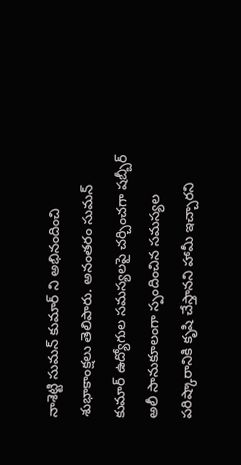నాశెట్టి సుమన్ కుమార్ ని అభినందించి శుభాకాంక్షలు తెలిపారు. అనంతరం సుమన్ కుమార్ ఉద్యోగుల సమస్యలపై చర్చించగా షబ్బీర్ అలీ సానుకూలంగా స్పందించిన సమస్యల పరిష్కారానికి కృషి చేస్తానని హామీ ఇచ్చారని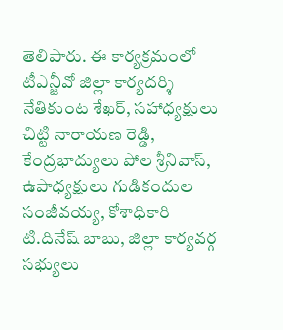తెలిపారు. ఈ కార్యక్రమంలో టీఎన్జీవో జిల్లా కార్యదర్శి నేతికుంట శేఖర్, సహాధ్యక్షులు చిట్టి నారాయణ రెడ్డి, కేంద్రభాద్యులు పోల శ్రీనివాస్, ఉపాధ్యక్షులు గుడికందుల సంజీవయ్య, కోశాధికారి టి.దినేష్ బాబు, జిల్లా కార్యవర్గ సభ్యులు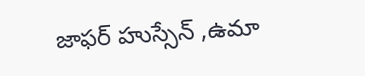జాఫర్ హుస్సేన్ ,ఉమా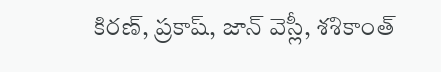కిరణ్, ప్రకాష్, జాన్ వెస్లీ, శశికాంత్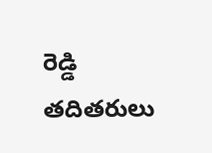రెడ్డి తదితరులు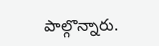పాల్గొన్నారు.